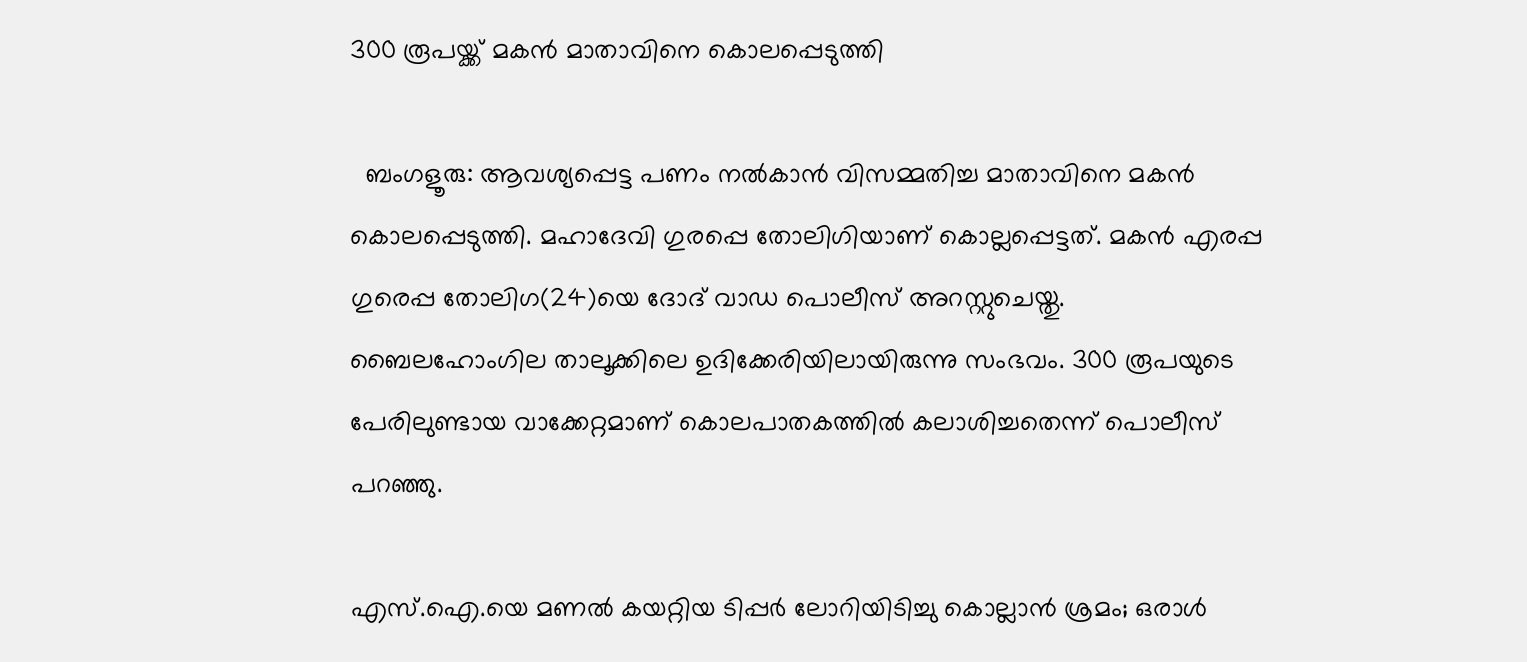300 രൂപയ്ക്ക് മകന്‍ മാതാവിനെ കൊലപ്പെടുത്തി

  ബംഗളൂരു: ആവശ്യപ്പെട്ട പണം നല്‍കാന്‍ വിസമ്മതിച്ച മാതാവിനെ മകന്‍ കൊലപ്പെടുത്തി. മഹാദേവി ഗുരപ്പെ തോലിഗിയാണ് കൊല്ലപ്പെട്ടത്. മകന്‍ എരപ്പ ഗുരെപ്പ തോലിഗ(24)യെ ദോദ് വാഡ പൊലീസ് അറസ്റ്റുചെയ്തു. ബൈലഹോംഗില താലൂക്കിലെ ഉദിക്കേരിയിലായിരുന്നു സംഭവം. 300 രൂപയുടെ പേരിലുണ്ടായ വാക്കേറ്റമാണ് കൊലപാതകത്തില്‍ കലാശിച്ചതെന്ന് പൊലീസ് പറഞ്ഞു.

എസ്.ഐ.യെ മണല്‍ കയറ്റിയ ടിപ്പര്‍ ലോറിയിടിച്ചു കൊല്ലാന്‍ ശ്രമം; ഒരാള്‍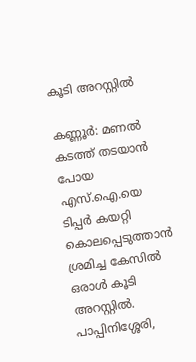കൂടി അറസ്റ്റില്‍

കണ്ണൂര്‍: മണല്‍ കടത്ത് തടയാന്‍ പോയ എസ്.ഐ.യെ ടിപ്പര്‍ കയറ്റി കൊലപ്പെടുത്താന്‍ ശ്രമിച്ച കേസില്‍ ഒരാള്‍ കൂടി അറസ്റ്റില്‍. പാപ്പിനിശ്ശേരി,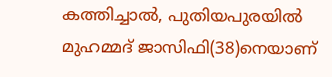കത്തിച്ചാല്‍, പുതിയപുരയില്‍ മുഹമ്മദ് ജാസിഫി(38)നെയാണ്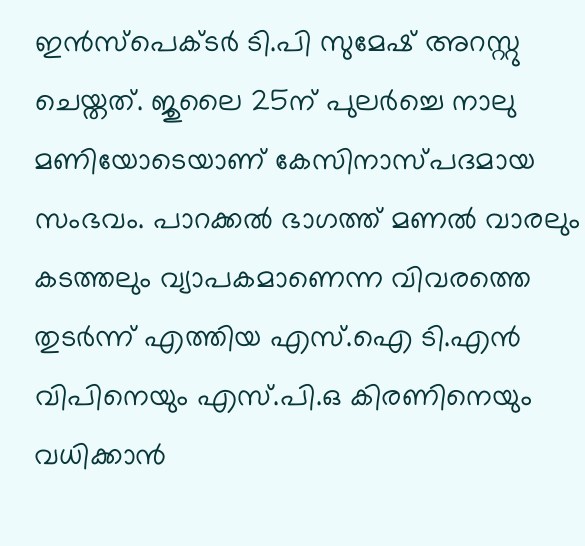ഇന്‍സ്‌പെക്ടര്‍ ടി.പി സുമേഷ് അറസ്റ്റു ചെയ്തത്. ജുലൈ 25ന് പുലര്‍ച്ചെ നാലു മണിയോടെയാണ് കേസിനാസ്പദമായ സംഭവം. പാറക്കല്‍ ഭാഗത്ത് മണല്‍ വാരലും കടത്തലും വ്യാപകമാണെന്ന വിവരത്തെ തുടര്‍ന്ന് എത്തിയ എസ്.ഐ ടി.എന്‍ വിപിനെയും എസ്.പി.ഒ കിരണിനെയും വധിക്കാന്‍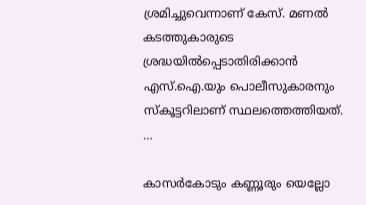ശ്രമിച്ചുവെന്നാണ് കേസ്. മണല്‍ കടത്തുകാരുടെ ശ്രദ്ധയില്‍പ്പെടാതിരിക്കാന്‍ എസ്.ഐ.യും പൊലീസുകാരനും സ്‌കൂട്ടറിലാണ് സ്ഥലത്തെത്തിയത്. …

കാസര്‍കോടും കണ്ണൂരും യെല്ലോ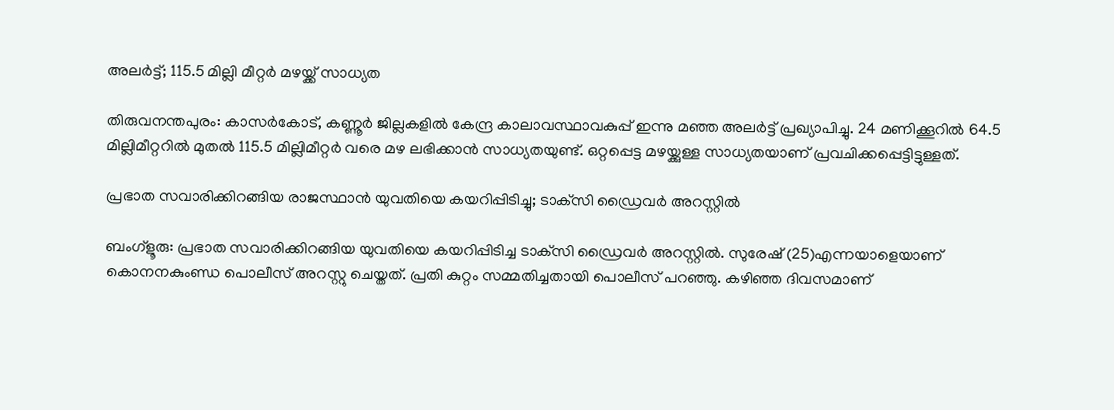അലര്‍ട്ട്; 115.5 മില്ലി മീറ്റര്‍ മഴയ്ക്ക് സാധ്യത

തിരുവനന്തപുരം: കാസര്‍കോട്, കണ്ണൂര്‍ ജില്ലകളില്‍ കേന്ദ്ര കാലാവസ്ഥാവകുപ്പ് ഇന്നു മഞ്ഞ അലര്‍ട്ട് പ്രഖ്യാപിച്ചു. 24 മണിക്കൂറില്‍ 64.5 മില്ലിമീറ്ററില്‍ മുതല്‍ 115.5 മില്ലിമീറ്റര്‍ വരെ മഴ ലഭിക്കാന്‍ സാധ്യതയുണ്ട്. ഒറ്റപ്പെട്ട മഴയ്ക്കുള്ള സാധ്യതയാണ് പ്രവചിക്കപ്പെട്ടിട്ടുള്ളത്.

പ്രഭാത സവാരിക്കിറങ്ങിയ രാജസ്ഥാന്‍ യുവതിയെ കയറിപ്പിടിച്ചു; ടാക്‌സി ഡ്രൈവര്‍ അറസ്റ്റില്‍

ബംഗ്‌ളൂരു: പ്രഭാത സവാരിക്കിറങ്ങിയ യുവതിയെ കയറിപ്പിടിച്ച ടാക്‌സി ഡ്രൈവര്‍ അറസ്റ്റില്‍. സുരേഷ് (25)എന്നയാളെയാണ് കൊനനകുംണ്ഡ പൊലീസ് അറസ്റ്റു ചെയ്തത്. പ്രതി കുറ്റം സമ്മതിച്ചതായി പൊലീസ് പറഞ്ഞു. കഴിഞ്ഞ ദിവസമാണ്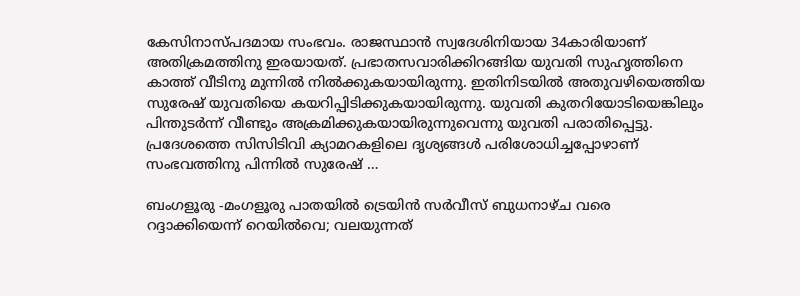കേസിനാസ്പദമായ സംഭവം. രാജസ്ഥാന്‍ സ്വദേശിനിയായ 34കാരിയാണ് അതിക്രമത്തിനു ഇരയായത്. പ്രഭാതസവാരിക്കിറങ്ങിയ യുവതി സുഹൃത്തിനെ കാത്ത് വീടിനു മുന്നില്‍ നില്‍ക്കുകയായിരുന്നു. ഇതിനിടയില്‍ അതുവഴിയെത്തിയ സുരേഷ് യുവതിയെ കയറിപ്പിടിക്കുകയായിരുന്നു. യുവതി കുതറിയോടിയെങ്കിലും പിന്തുടര്‍ന്ന് വീണ്ടും അക്രമിക്കുകയായിരുന്നുവെന്നു യുവതി പരാതിപ്പെട്ടു. പ്രദേശത്തെ സിസിടിവി ക്യാമറകളിലെ ദൃശ്യങ്ങള്‍ പരിശോധിച്ചപ്പോഴാണ് സംഭവത്തിനു പിന്നില്‍ സുരേഷ് …

ബംഗളൂരു -മംഗളൂരു പാതയില്‍ ട്രെയിന്‍ സര്‍വീസ് ബുധനാഴ്ച വരെ റദ്ദാക്കിയെന്ന് റെയില്‍വെ; വലയുന്നത്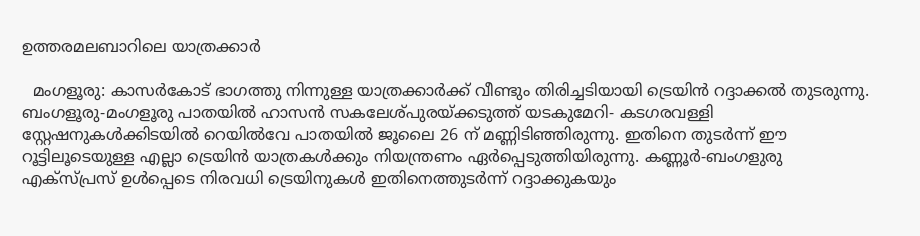ഉത്തരമലബാറിലെ യാത്രക്കാര്‍

  മംഗളൂരു: കാസര്‍കോട് ഭാഗത്തു നിന്നുള്ള യാത്രക്കാര്‍ക്ക് വീണ്ടും തിരിച്ചടിയായി ട്രെയിന്‍ റദ്ദാക്കല്‍ തുടരുന്നു. ബംഗളൂരു-മംഗളൂരു പാതയില്‍ ഹാസന്‍ സകലേശ്പുരയ്ക്കടുത്ത് യടകുമേറി- കടഗരവള്ളി സ്റ്റേഷനുകള്‍ക്കിടയില്‍ റെയില്‍വേ പാതയില്‍ ജൂലൈ 26 ന് മണ്ണിടിഞ്ഞിരുന്നു. ഇതിനെ തുടര്‍ന്ന് ഈ റൂട്ടിലൂടെയുള്ള എല്ലാ ട്രെയിന്‍ യാത്രകള്‍ക്കും നിയന്ത്രണം ഏര്‍പ്പെടുത്തിയിരുന്നു. കണ്ണൂര്‍-ബംഗളുരു എക്‌സ്പ്രസ് ഉള്‍പ്പെടെ നിരവധി ട്രെയിനുകള്‍ ഇതിനെത്തുടര്‍ന്ന് റദ്ദാക്കുകയും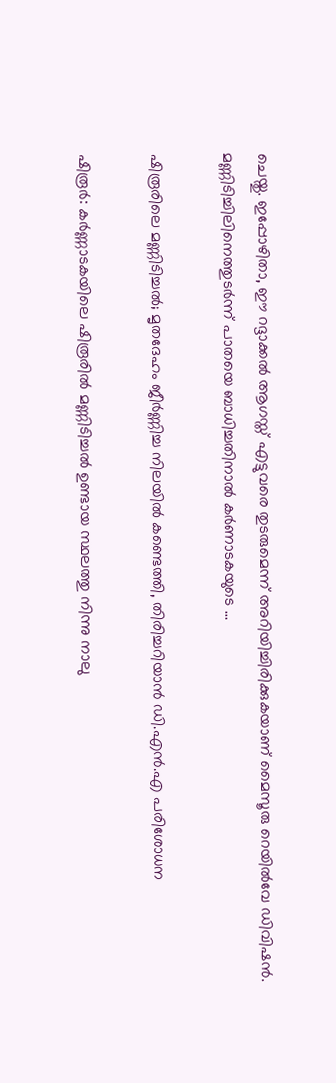ചെയ്തു. ഇപ്പോഴിതാ, ഈ റദ്ദാക്കല്‍ ആഗസ്ത് എട്ടുവരെ തുടരുമെന്ന് അറിയിച്ചിരിക്കുകയാണ് മൈസൂരു റെയില്‍വേ ഡിവിഷന്‍. മണ്ണിടിച്ചിലിനെത്തുടര്‍ന്ന് പാതയെ ബാധിച്ചതിനാല്‍ കര്‍ണാടകയുടെ …

ഷിരൂരിലെ മണ്ണിടിച്ചല്‍; മൃതദേഹം ജീര്‍ണ്ണിച്ച നിലയില്‍ കണ്ടെത്തി, തിരിച്ചറിയാന്‍ ഡി.എന്‍.എ പരിശോധന

ഷിരൂര്‍: കര്‍ണ്ണാടകയിലെ ഷിരൂരില്‍ മണ്ണിടിച്ചല്‍ ഉണ്ടായ സ്ഥലത്തു നിന്നു നാലു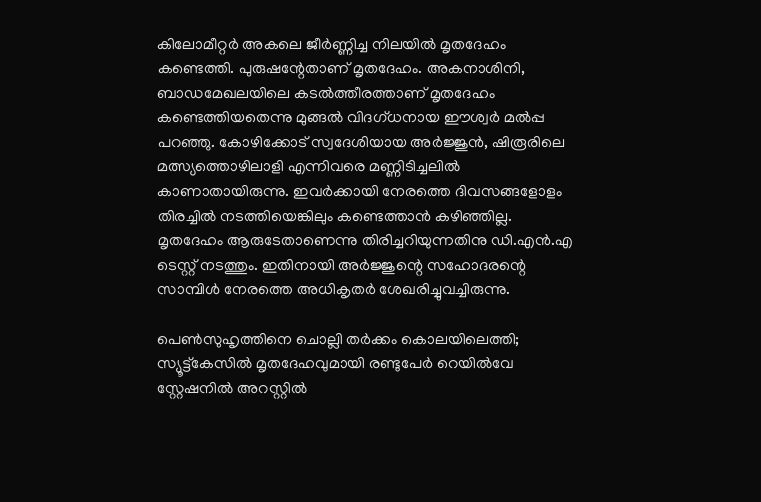കിലോമീറ്റര്‍ അകലെ ജീര്‍ണ്ണിച്ച നിലയില്‍ മൃതദേഹം കണ്ടെത്തി. പുരുഷന്റേതാണ് മൃതദേഹം. അകനാശിനി, ബാഡമേഖലയിലെ കടല്‍ത്തീരത്താണ് മൃതദേഹം കണ്ടെത്തിയതെന്നു മുങ്ങല്‍ വിദഗ്ധനായ ഈശ്വര്‍ മല്‍പ്പ പറഞ്ഞു. കോഴിക്കോട് സ്വദേശിയായ അര്‍ജ്ജുന്‍, ഷിരൂരിലെ മത്സ്യത്തൊഴിലാളി എന്നിവരെ മണ്ണിടിച്ചലില്‍ കാണാതായിരുന്നു. ഇവര്‍ക്കായി നേരത്തെ ദിവസങ്ങളോളം തിരച്ചില്‍ നടത്തിയെങ്കിലും കണ്ടെത്താന്‍ കഴിഞ്ഞില്ല. മൃതദേഹം ആരുടേതാണെന്നു തിരിച്ചറിയുന്നതിനു ഡി.എന്‍.എ ടെസ്റ്റ് നടത്തും. ഇതിനായി അര്‍ജ്ജുന്റെ സഹോദരന്റെ സാമ്പിള്‍ നേരത്തെ അധികൃതര്‍ ശേഖരിച്ചുവച്ചിരുന്നു.

പെണ്‍സുഹൃത്തിനെ ചൊല്ലി തര്‍ക്കം കൊലയിലെത്തി; സ്യൂട്ട്‌കേസില്‍ മൃതദേഹവുമായി രണ്ടുപേര്‍ റെയില്‍വേ സ്റ്റേഷനില്‍ അറസ്റ്റില്‍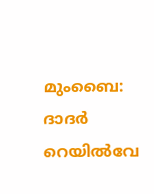മുംബൈ: ദാദര്‍ റെയില്‍വേ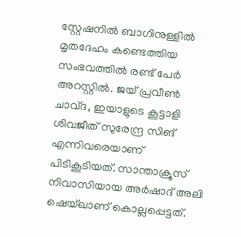സ്റ്റേഷനില്‍ ബാഗിനുള്ളില്‍ മൃതദേഹം കണ്ടെത്തിയ സംഭവത്തില്‍ രണ്ട് പേര്‍ അറസ്റ്റില്‍. ജയ് പ്രവീണ്‍ ചാവ്ദ, ഇയാളുടെ കൂട്ടാളി ശിവജീത് സുരേന്ദ്ര സിങ് എന്നിവരെയാണ് പിടികൂടിയത്. സാന്താക്രൂസ് നിവാസിയായ അര്‍ഷാദ് അലി ഷെയ്ഖാണ് കൊല്ലപ്പെട്ടത്.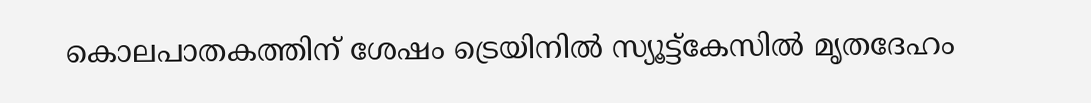കൊലപാതകത്തിന് ശേഷം ട്രെയിനില്‍ സ്യൂട്ട്‌കേസില്‍ മൃതദേഹം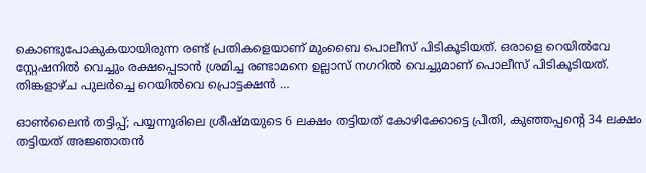കൊണ്ടുപോകുകയായിരുന്ന രണ്ട് പ്രതികളെയാണ് മുംബൈ പൊലീസ് പിടികൂടിയത്. ഒരാളെ റെയില്‍വേ സ്റ്റേഷനില്‍ വെച്ചും രക്ഷപ്പെടാന്‍ ശ്രമിച്ച രണ്ടാമനെ ഉല്ലാസ് നഗറില്‍ വെച്ചുമാണ് പൊലീസ് പിടികൂടിയത്. തിങ്കളാഴ്ച പുലര്‍ച്ചെ റെയില്‍വെ പ്രൊട്ടക്ഷന്‍ …

ഓണ്‍ലൈന്‍ തട്ടിപ്പ്; പയ്യന്നൂരിലെ ശ്രീഷ്മയുടെ 6 ലക്ഷം തട്ടിയത് കോഴിക്കോട്ടെ പ്രീതി, കുഞ്ഞപ്പന്റെ 34 ലക്ഷം തട്ടിയത് അജ്ഞാതന്‍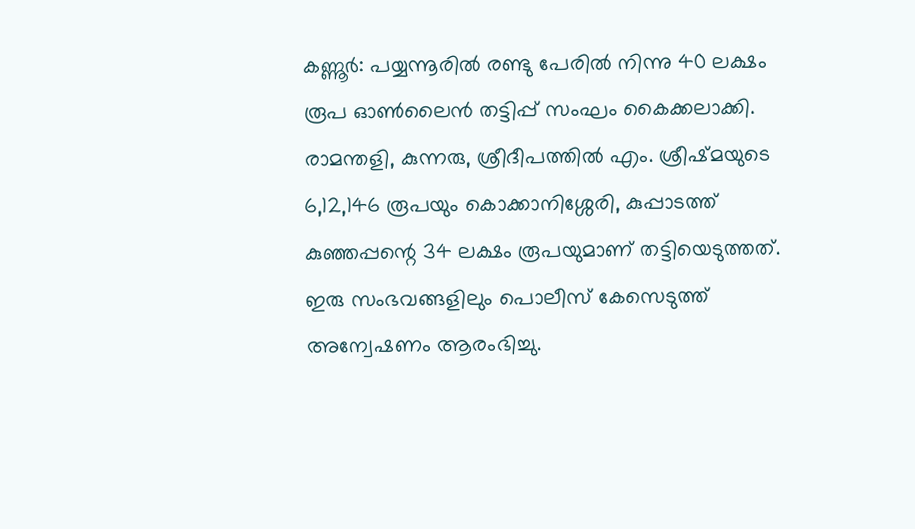കണ്ണൂര്‍: പയ്യന്നൂരില്‍ രണ്ടു പേരില്‍ നിന്നു 40 ലക്ഷം രൂപ ഓണ്‍ലൈന്‍ തട്ടിപ്പ് സംഘം കൈക്കലാക്കി. രാമന്തളി, കുന്നരു, ശ്രീദീപത്തില്‍ എം. ശ്രീഷ്മയുടെ 6,12,146 രൂപയും കൊക്കാനിശ്ശേരി, കുപ്പാടത്ത് കുഞ്ഞപ്പന്റെ 34 ലക്ഷം രൂപയുമാണ് തട്ടിയെടുത്തത്. ഇരു സംഭവങ്ങളിലും പൊലീസ് കേസെടുത്ത് അന്വേഷണം ആരംഭിച്ചു.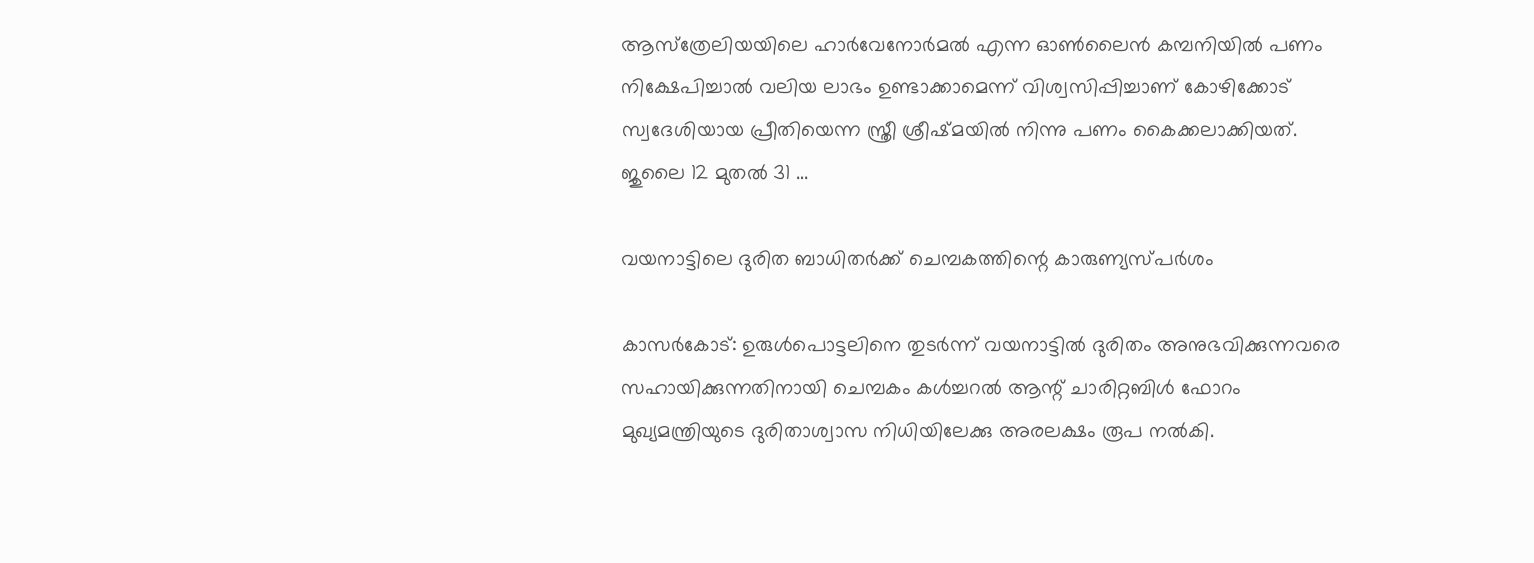ആസ്‌ത്രേലിയയിലെ ഹാര്‍വേനോര്‍മല്‍ എന്ന ഓണ്‍ലൈന്‍ കമ്പനിയില്‍ പണം നിക്ഷേപിച്ചാല്‍ വലിയ ലാഭം ഉണ്ടാക്കാമെന്ന് വിശ്വസിപ്പിച്ചാണ് കോഴിക്കോട് സ്വദേശിയായ പ്രീതിയെന്ന സ്ത്രീ ശ്രീഷ്മയില്‍ നിന്നു പണം കൈക്കലാക്കിയത്. ജുലൈ 12 മുതല്‍ 31 …

വയനാട്ടിലെ ദുരിത ബാധിതര്‍ക്ക് ചെമ്പകത്തിന്റെ കാരുണ്യസ്പര്‍ശം

കാസര്‍കോട്: ഉരുള്‍പൊട്ടലിനെ തുടര്‍ന്ന് വയനാട്ടില്‍ ദുരിതം അനുഭവിക്കുന്നവരെ സഹായിക്കുന്നതിനായി ചെമ്പകം കള്‍ച്ചറല്‍ ആന്റ് ചാരിറ്റബിള്‍ ഫോറം മുഖ്യമന്ത്രിയുടെ ദുരിതാശ്വാസ നിധിയിലേക്കു അരലക്ഷം രൂപ നല്‍കി.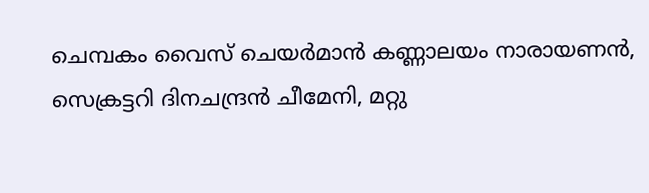ചെമ്പകം വൈസ് ചെയര്‍മാന്‍ കണ്ണാലയം നാരായണന്‍, സെക്രട്ടറി ദിനചന്ദ്രന്‍ ചീമേനി, മറ്റു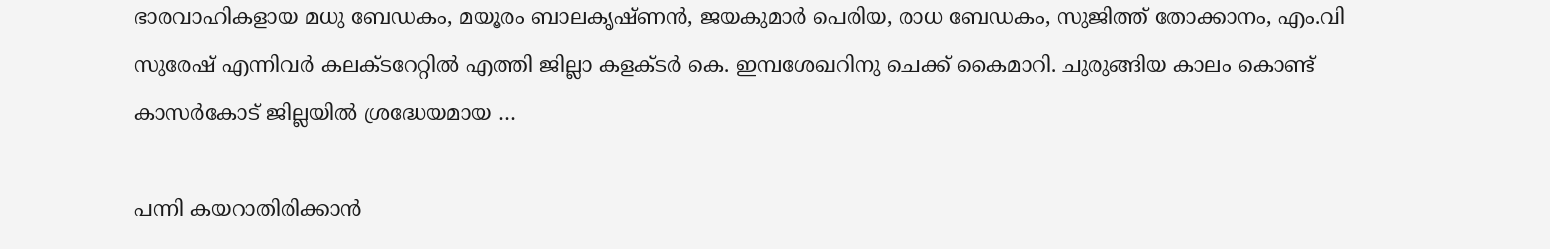ഭാരവാഹികളായ മധു ബേഡകം, മയൂരം ബാലകൃഷ്ണന്‍, ജയകുമാര്‍ പെരിയ, രാധ ബേഡകം, സുജിത്ത് തോക്കാനം, എം.വി സുരേഷ് എന്നിവര്‍ കലക്ടറേറ്റില്‍ എത്തി ജില്ലാ കളക്ടര്‍ കെ. ഇമ്പശേഖറിനു ചെക്ക് കൈമാറി. ചുരുങ്ങിയ കാലം കൊണ്ട് കാസര്‍കോട് ജില്ലയില്‍ ശ്രദ്ധേയമായ …

പന്നി കയറാതിരിക്കാന്‍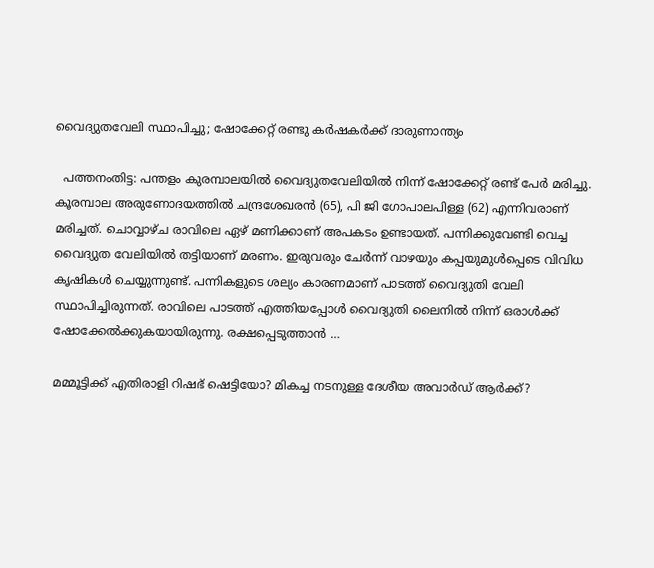വൈദ്യുതവേലി സ്ഥാപിച്ചു; ഷോക്കേറ്റ് രണ്ടു കര്‍ഷകര്‍ക്ക് ദാരുണാന്ത്യം

  പത്തനംതിട്ട: പന്തളം കുരമ്പാലയില്‍ വൈദ്യുതവേലിയില്‍ നിന്ന് ഷോക്കേറ്റ് രണ്ട് പേര്‍ മരിച്ചു. കൂരമ്പാല അരുണോദയത്തില്‍ ചന്ദ്രശേഖരന്‍ (65), പി ജി ഗോപാലപിള്ള (62) എന്നിവരാണ് മരിച്ചത്. ചൊവ്വാഴ്ച രാവിലെ ഏഴ് മണിക്കാണ് അപകടം ഉണ്ടായത്. പന്നിക്കുവേണ്ടി വെച്ച വൈദ്യുത വേലിയില്‍ തട്ടിയാണ് മരണം. ഇരുവരും ചേര്‍ന്ന് വാഴയും കപ്പയുമുള്‍പ്പെടെ വിവിധ കൃഷികള്‍ ചെയ്യുന്നുണ്ട്. പന്നികളുടെ ശല്യം കാരണമാണ് പാടത്ത് വൈദ്യുതി വേലി സ്ഥാപിച്ചിരുന്നത്. രാവിലെ പാടത്ത് എത്തിയപ്പോള്‍ വൈദ്യുതി ലൈനില്‍ നിന്ന് ഒരാള്‍ക്ക് ഷോക്കേല്‍ക്കുകയായിരുന്നു. രക്ഷപ്പെടുത്താന്‍ …

മമ്മൂട്ടിക്ക് എതിരാളി റിഷഭ് ഷെട്ടിയോ? മികച്ച നടനുള്ള ദേശീയ അവാര്‍ഡ് ആര്‍ക്ക്?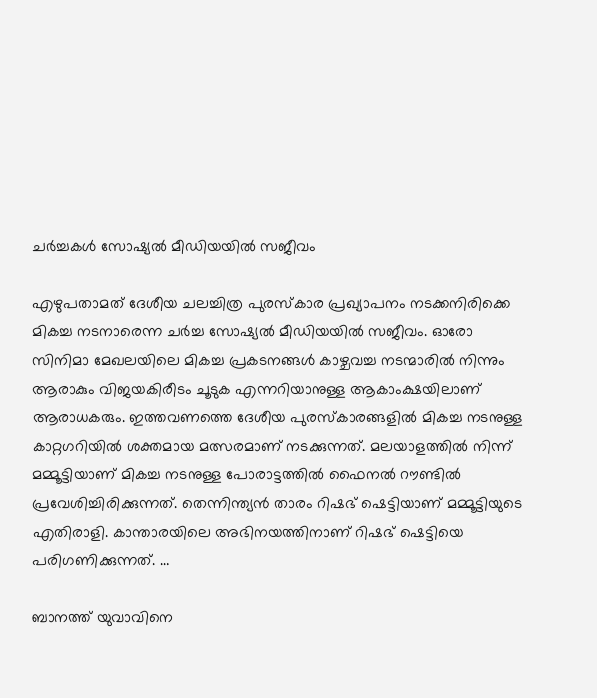ചര്‍ച്ചകള്‍ സോഷ്യല്‍ മീഡിയയില്‍ സജീവം

എഴുപതാമത് ദേശീയ ചലച്ചിത്ര പുരസ്‌കാര പ്രഖ്യാപനം നടക്കനിരിക്കെ മികച്ച നടനാരെന്ന ചര്‍ച്ച സോഷ്യല്‍ മീഡിയയില്‍ സജീവം. ഓരോ സിനിമാ മേഖലയിലെ മികച്ച പ്രകടനങ്ങള്‍ കാഴ്ചവച്ച നടന്മാരില്‍ നിന്നും ആരാകും വിജയകിരീടം ചൂടുക എന്നറിയാനുള്ള ആകാംക്ഷയിലാണ് ആരാധകരും. ഇത്തവണത്തെ ദേശീയ പുരസ്‌കാരങ്ങളില്‍ മികച്ച നടനുള്ള കാറ്റഗറിയില്‍ ശക്തമായ മത്സരമാണ് നടക്കുന്നത്. മലയാളത്തില്‍ നിന്ന് മമ്മൂട്ടിയാണ് മികച്ച നടനുള്ള പോരാട്ടത്തില്‍ ഫൈനല്‍ റൗണ്ടില്‍ പ്രവേശിച്ചിരിക്കുന്നത്. തെന്നിന്ത്യന്‍ താരം റിഷഭ് ഷെട്ടിയാണ് മമ്മൂട്ടിയുടെ എതിരാളി. കാന്താരയിലെ അഭിനയത്തിനാണ് റിഷഭ് ഷെട്ടിയെ പരിഗണിക്കുന്നത്. …

ബാനത്ത് യുവാവിനെ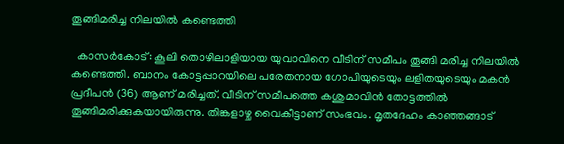തൂങ്ങിമരിച്ച നിലയില്‍ കണ്ടെത്തി

  കാസര്‍കോട്: കൂലി തൊഴിലാളിയായ യുവാവിനെ വീടിന് സമീപം തൂങ്ങി മരിച്ച നിലയില്‍ കണ്ടെത്തി. ബാനം കോട്ടപ്പാറയിലെ പരേതനായ ഗോപിയുടെയും ലളിതയുടെയും മകന്‍ പ്രദീപന്‍ (36) ആണ് മരിച്ചത്. വീടിന് സമീപത്തെ കശുമാവിന്‍ തോട്ടത്തില്‍ തൂങ്ങിമരിക്കുകയായിരുന്നു. തിങ്കളാഴ്ച വൈകീട്ടാണ് സംഭവം. മൃതദേഹം കാഞ്ഞങ്ങാട്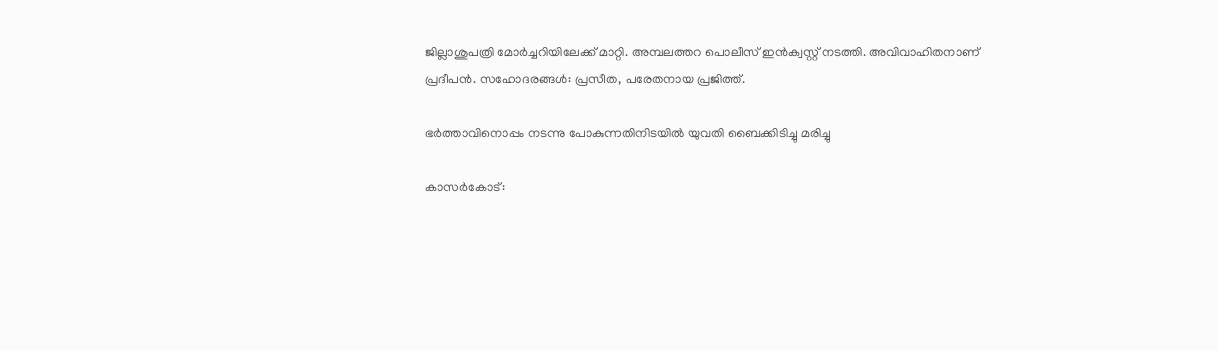ജില്ലാശുപത്രി മോര്‍ച്ചറിയിലേക്ക് മാറ്റി. അമ്പലത്തറ പൊലീസ് ഇന്‍ക്വസ്റ്റ് നടത്തി. അവിവാഹിതനാണ് പ്രദീപന്‍. സഹോദരങ്ങള്‍: പ്രസീത, പരേതനായ പ്രജിത്ത്.

ഭര്‍ത്താവിനൊപ്പം നടന്നു പോകുന്നതിനിടയില്‍ യുവതി ബൈക്കിടിച്ചു മരിച്ചു

കാസര്‍കോട്: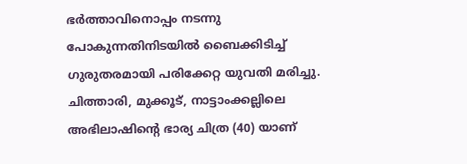ഭര്‍ത്താവിനൊപ്പം നടന്നു പോകുന്നതിനിടയില്‍ ബൈക്കിടിച്ച് ഗുരുതരമായി പരിക്കേറ്റ യുവതി മരിച്ചു. ചിത്താരി, മുക്കൂട്, നാട്ടാംക്കല്ലിലെ അഭിലാഷിന്റെ ഭാര്യ ചിത്ര (40) യാണ്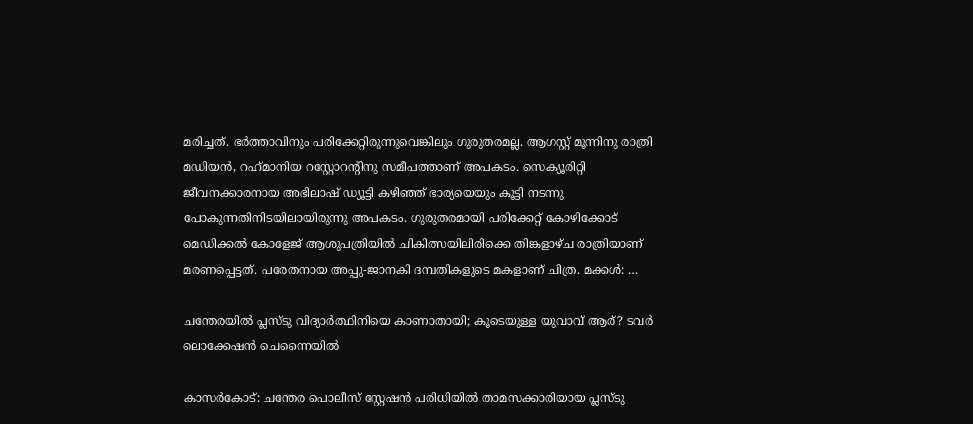മരിച്ചത്. ഭര്‍ത്താവിനും പരിക്കേറ്റിരുന്നുവെങ്കിലും ഗുരുതരമല്ല. ആഗസ്റ്റ് മൂന്നിനു രാത്രി മഡിയന്‍, റഹ്‌മാനിയ റസ്റ്റോറന്റിനു സമീപത്താണ് അപകടം. സെക്യൂരിറ്റി ജീവനക്കാരനായ അഭിലാഷ് ഡ്യൂട്ടി കഴിഞ്ഞ് ഭാര്യയെയും കൂട്ടി നടന്നു പോകുന്നതിനിടയിലായിരുന്നു അപകടം. ഗുരുതരമായി പരിക്കേറ്റ് കോഴിക്കോട് മെഡിക്കല്‍ കോളേജ് ആശുപത്രിയില്‍ ചികിത്സയിലിരിക്കെ തിങ്കളാഴ്ച രാത്രിയാണ് മരണപ്പെട്ടത്. പരേതനായ അപ്പു-ജാനകി ദമ്പതികളുടെ മകളാണ് ചിത്ര. മക്കള്‍: …

ചന്തേരയില്‍ പ്ലസ്ടു വിദ്യാര്‍ത്ഥിനിയെ കാണാതായി; കൂടെയുള്ള യുവാവ് ആര്? ടവര്‍ ലൊക്കേഷന്‍ ചെന്നൈയില്‍

കാസര്‍കോട്: ചന്തേര പൊലീസ് സ്റ്റേഷന്‍ പരിധിയില്‍ താമസക്കാരിയായ പ്ലസ്ടു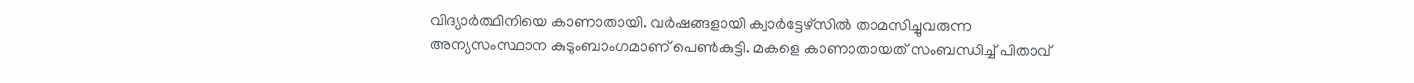വിദ്യാര്‍ത്ഥിനിയെ കാണാതായി. വര്‍ഷങ്ങളായി ക്വാര്‍ട്ടേഴ്സില്‍ താമസിച്ചുവരുന്ന അന്യസംസ്ഥാന കുടുംബാംഗമാണ് പെണ്‍കുട്ടി. മകളെ കാണാതായത് സംബന്ധിച്ച് പിതാവ്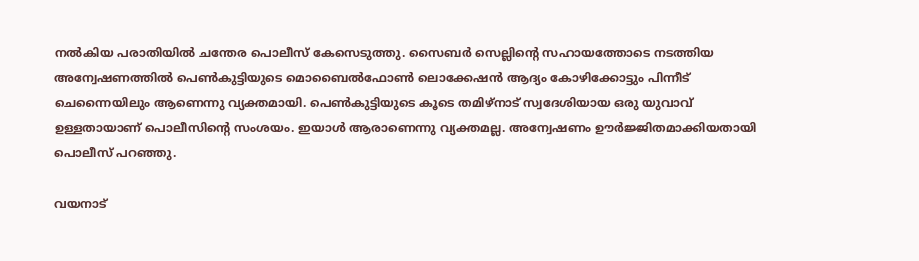നല്‍കിയ പരാതിയില്‍ ചന്തേര പൊലീസ് കേസെടുത്തു. സൈബര്‍ സെല്ലിന്റെ സഹായത്തോടെ നടത്തിയ അന്വേഷണത്തില്‍ പെണ്‍കുട്ടിയുടെ മൊബൈല്‍ഫോണ്‍ ലൊക്കേഷന്‍ ആദ്യം കോഴിക്കോട്ടും പിന്നീട് ചെന്നൈയിലും ആണെന്നു വ്യക്തമായി. പെണ്‍കുട്ടിയുടെ കൂടെ തമിഴ്നാട് സ്വദേശിയായ ഒരു യുവാവ് ഉള്ളതായാണ് പൊലീസിന്റെ സംശയം. ഇയാള്‍ ആരാണെന്നു വ്യക്തമല്ല. അന്വേഷണം ഊര്‍ജ്ജിതമാക്കിയതായി പൊലീസ് പറഞ്ഞു.

വയനാട്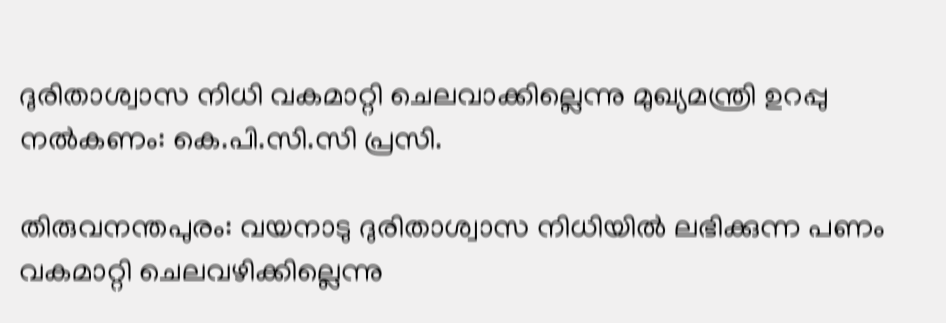ദുരിതാശ്വാസ നിധി വകമാറ്റി ചെലവാക്കില്ലെന്നു മുഖ്യമന്ത്രി ഉറപ്പു നല്‍കണം: കെ.പി.സി.സി പ്രസി.

തിരുവനന്തപുരം: വയനാടു ദുരിതാശ്വാസ നിധിയില്‍ ലഭിക്കുന്ന പണം വകമാറ്റി ചെലവഴിക്കില്ലെന്നു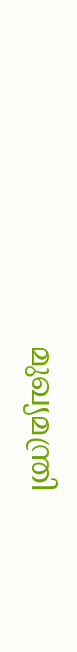മുഖ്യമന്ത്രി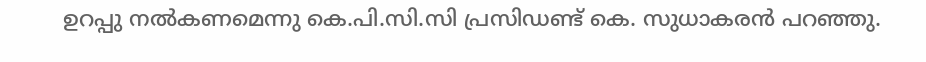ഉറപ്പു നല്‍കണമെന്നു കെ.പി.സി.സി പ്രസിഡണ്ട് കെ. സുധാകരന്‍ പറഞ്ഞു.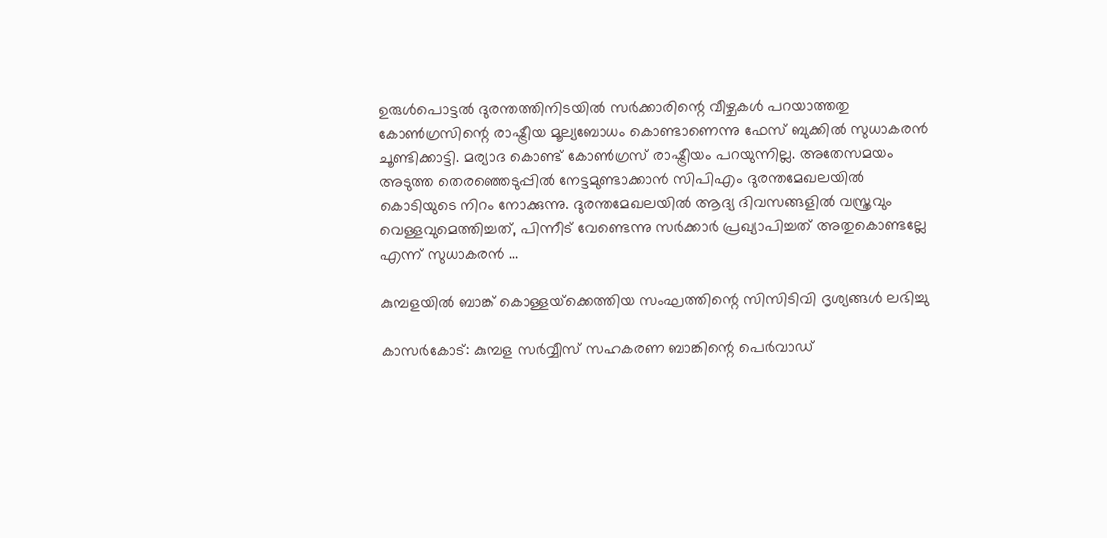ഉരുള്‍പൊട്ടല്‍ ദുരന്തത്തിനിടയില്‍ സര്‍ക്കാരിന്റെ വീഴ്ചകള്‍ പറയാത്തതു കോണ്‍ഗ്രസിന്റെ രാഷ്ട്രീയ മൂല്യബോധം കൊണ്ടാണെന്നു ഫേസ് ബുക്കില്‍ സുധാകരന്‍ ചൂണ്ടിക്കാട്ടി. മര്യാദ കൊണ്ട് കോണ്‍ഗ്രസ് രാഷ്ട്രീയം പറയുന്നില്ല. അതേസമയം അടുത്ത തെരഞ്ഞെടുപ്പില്‍ നേട്ടമുണ്ടാക്കാന്‍ സിപിഎം ദുരന്തമേഖലയില്‍ കൊടിയുടെ നിറം നോക്കുന്നു. ദുരന്തമേഖലയില്‍ ആദ്യ ദിവസങ്ങളില്‍ വസ്ത്രവും വെള്ളവുമെത്തിച്ചത്, പിന്നീട് വേണ്ടെന്നു സര്‍ക്കാര്‍ പ്രഖ്യാപിച്ചത് അതുകൊണ്ടല്ലേ എന്ന് സുധാകരന്‍ …

കുമ്പളയില്‍ ബാങ്ക് കൊള്ളയ്‌ക്കെത്തിയ സംഘത്തിന്റെ സിസിടിവി ദൃശ്യങ്ങള്‍ ലഭിച്ചു

കാസര്‍കോട്: കുമ്പള സര്‍വ്വീസ് സഹകരണ ബാങ്കിന്റെ പെര്‍വാഡ്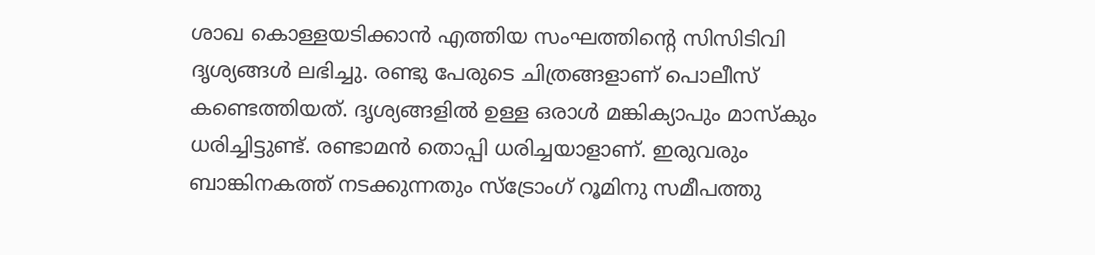ശാഖ കൊള്ളയടിക്കാന്‍ എത്തിയ സംഘത്തിന്റെ സിസിടിവി ദൃശ്യങ്ങള്‍ ലഭിച്ചു. രണ്ടു പേരുടെ ചിത്രങ്ങളാണ് പൊലീസ് കണ്ടെത്തിയത്. ദൃശ്യങ്ങളില്‍ ഉള്ള ഒരാള്‍ മങ്കിക്യാപും മാസ്‌കും ധരിച്ചിട്ടുണ്ട്. രണ്ടാമന്‍ തൊപ്പി ധരിച്ചയാളാണ്. ഇരുവരും ബാങ്കിനകത്ത് നടക്കുന്നതും സ്‌ട്രോംഗ് റൂമിനു സമീപത്തു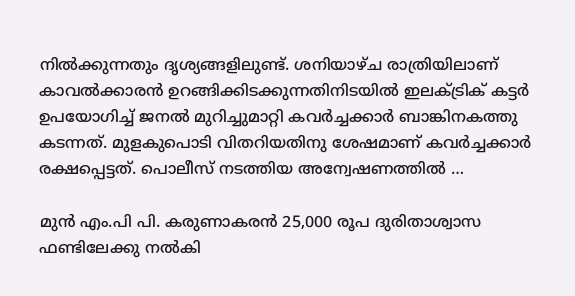നില്‍ക്കുന്നതും ദൃശ്യങ്ങളിലുണ്ട്. ശനിയാഴ്ച രാത്രിയിലാണ് കാവല്‍ക്കാരന്‍ ഉറങ്ങിക്കിടക്കുന്നതിനിടയില്‍ ഇലക്ട്രിക് കട്ടര്‍ ഉപയോഗിച്ച് ജനല്‍ മുറിച്ചുമാറ്റി കവര്‍ച്ചക്കാര്‍ ബാങ്കിനകത്തു കടന്നത്. മുളകുപൊടി വിതറിയതിനു ശേഷമാണ് കവര്‍ച്ചക്കാര്‍ രക്ഷപ്പെട്ടത്. പൊലീസ് നടത്തിയ അന്വേഷണത്തില്‍ …

മുന്‍ എം.പി പി. കരുണാകരന്‍ 25,000 രൂപ ദുരിതാശ്വാസ ഫണ്ടിലേക്കു നല്‍കി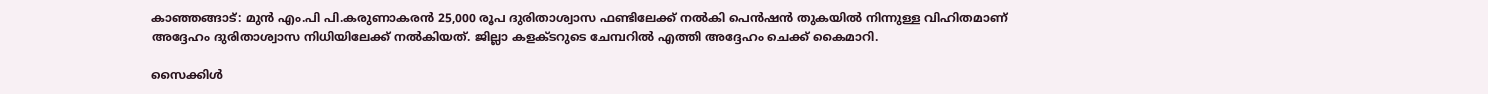കാഞ്ഞങ്ങാട്: മുന്‍ എം.പി പി.കരുണാകരന്‍ 25,000 രൂപ ദുരിതാശ്വാസ ഫണ്ടിലേക്ക് നല്‍കി പെന്‍ഷന്‍ തുകയില്‍ നിന്നുള്ള വിഹിതമാണ് അദ്ദേഹം ദുരിതാശ്വാസ നിധിയിലേക്ക് നല്‍കിയത്. ജില്ലാ കളക്ടറുടെ ചേമ്പറില്‍ എത്തി അദ്ദേഹം ചെക്ക് കൈമാറി.

സൈക്കിള്‍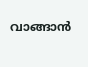വാങ്ങാന്‍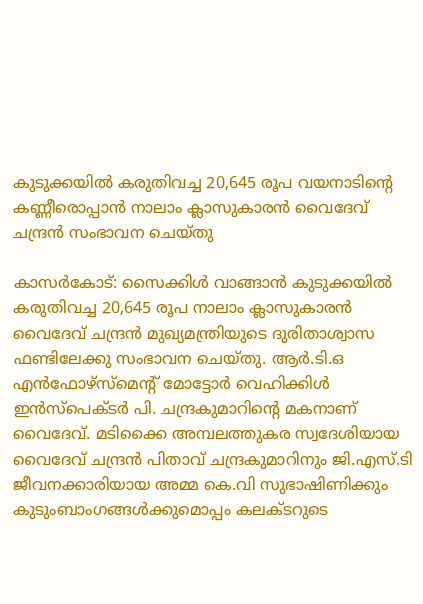കുടുക്കയില്‍ കരുതിവച്ച 20,645 രൂപ വയനാടിന്റെ കണ്ണീരൊപ്പാന്‍ നാലാം ക്ലാസുകാരന്‍ വൈദേവ് ചന്ദ്രന്‍ സംഭാവന ചെയ്തു

കാസര്‍കോട്: സൈക്കിള്‍ വാങ്ങാന്‍ കുടുക്കയില്‍ കരുതിവച്ച 20,645 രൂപ നാലാം ക്ലാസുകാരന്‍ വൈദേവ് ചന്ദ്രന്‍ മുഖ്യമന്ത്രിയുടെ ദുരിതാശ്വാസ ഫണ്ടിലേക്കു സംഭാവന ചെയ്തു. ആര്‍.ടി.ഒ എന്‍ഫോഴ്സ്മെന്റ് മോട്ടോര്‍ വെഹിക്കിള്‍ ഇന്‍സ്പെക്ടര്‍ പി. ചന്ദ്രകുമാറിന്റെ മകനാണ് വൈദേവ്. മടിക്കൈ അമ്പലത്തുകര സ്വദേശിയായ വൈദേവ് ചന്ദ്രന്‍ പിതാവ് ചന്ദ്രകുമാറിനും ജി.എസ്.ടി ജീവനക്കാരിയായ അമ്മ കെ.വി സുഭാഷിണിക്കും കുടുംബാംഗങ്ങള്‍ക്കുമൊപ്പം കലക്ടറുടെ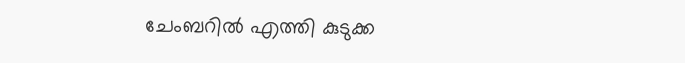ചേംബറില്‍ എത്തി കുടുക്ക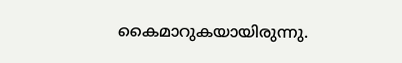കൈമാറുകയായിരുന്നു.